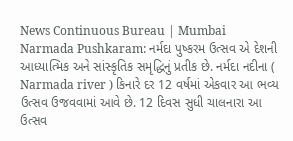News Continuous Bureau | Mumbai Narmada Pushkaram: નર્મદા પુષ્કરમ ઉત્સવ એ દેશની આધ્યાત્મિક અને સાંસ્કૃતિક સમૃદ્ધિનું પ્રતીક છે. નર્મદા નદીના ( Narmada river ) કિનારે દર 12 વર્ષમાં એકવાર આ ભવ્ય ઉત્સવ ઉજવવામાં આવે છે. 12 દિવસ સુધી ચાલનારા આ ઉત્સવ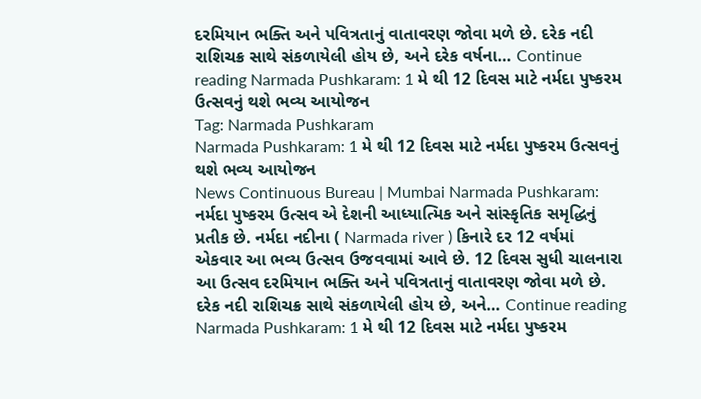દરમિયાન ભક્તિ અને પવિત્રતાનું વાતાવરણ જોવા મળે છે. દરેક નદી રાશિચક્ર સાથે સંકળાયેલી હોય છે, અને દરેક વર્ષના… Continue reading Narmada Pushkaram: 1 મે થી 12 દિવસ માટે નર્મદા પુષ્કરમ ઉત્સવનું થશે ભવ્ય આયોજન
Tag: Narmada Pushkaram
Narmada Pushkaram: 1 મે થી 12 દિવસ માટે નર્મદા પુષ્કરમ ઉત્સવનું થશે ભવ્ય આયોજન
News Continuous Bureau | Mumbai Narmada Pushkaram: નર્મદા પુષ્કરમ ઉત્સવ એ દેશની આધ્યાત્મિક અને સાંસ્કૃતિક સમૃદ્ધિનું પ્રતીક છે. નર્મદા નદીના ( Narmada river ) કિનારે દર 12 વર્ષમાં એકવાર આ ભવ્ય ઉત્સવ ઉજવવામાં આવે છે. 12 દિવસ સુધી ચાલનારા આ ઉત્સવ દરમિયાન ભક્તિ અને પવિત્રતાનું વાતાવરણ જોવા મળે છે. દરેક નદી રાશિચક્ર સાથે સંકળાયેલી હોય છે, અને… Continue reading Narmada Pushkaram: 1 મે થી 12 દિવસ માટે નર્મદા પુષ્કરમ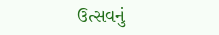ઉત્સવનું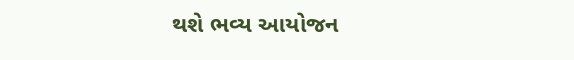થશે ભવ્ય આયોજન